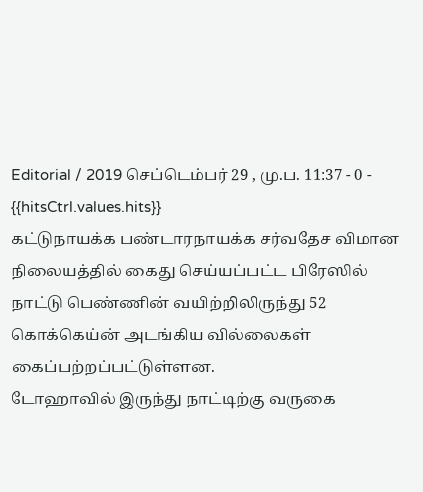Editorial / 2019 செப்டெம்பர் 29 , மு.ப. 11:37 - 0 - {{hitsCtrl.values.hits}}
கட்டுநாயக்க பண்டாரநாயக்க சர்வதேச விமான நிலையத்தில் கைது செய்யப்பட்ட பிரேஸில் நாட்டு பெண்ணின் வயிற்றிலிருந்து 52 கொக்கெய்ன் அடங்கிய வில்லைகள் கைப்பற்றப்பட்டுள்ளன.
டோஹாவில் இருந்து நாட்டிற்கு வருகை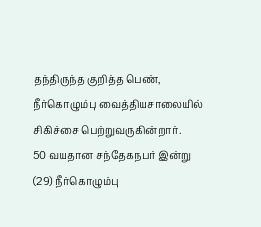தந்திருந்த குறித்த பெண், நீர்கொழும்பு வைத்தியசாலையில் சிகிச்சை பெற்றுவருகின்றார்.
50 வயதான சந்தேகநபர் இன்று (29) நீர்கொழும்பு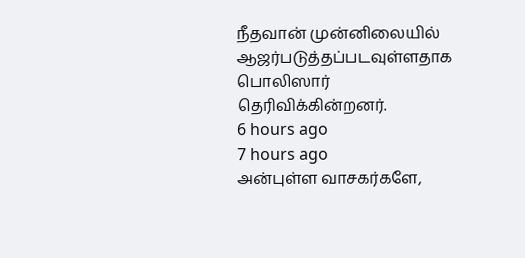நீதவான் முன்னிலையில் ஆஜர்படுத்தப்படவுள்ளதாக பொலிஸார் தெரிவிக்கின்றனர்.
6 hours ago
7 hours ago
அன்புள்ள வாசகர்களே,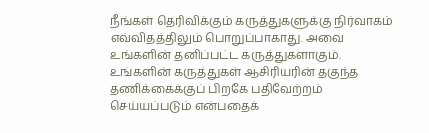நீங்கள் தெரிவிக்கும் கருத்துகளுக்கு நிர்வாகம் எவ்விதத்திலும் பொறுப்பாகாது. அவை உங்களின் தனிப்பட்ட கருத்துகளாகும். உங்களின் கருத்துகள் ஆசிரியரின் தகுந்த தணிக்கைக்குப் பிறகே பதிவேற்றம் செய்யப்படும் என்பதைக்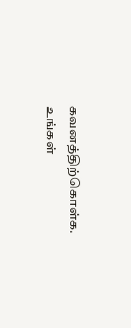கவனத்திற்கொள்க. உங்கள்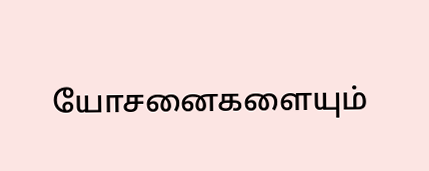யோசனைகளையும்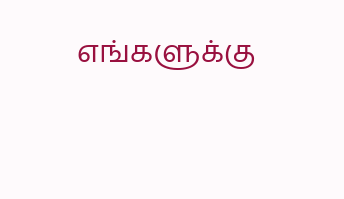எங்களுக்கு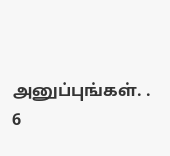அனுப்புங்கள். .
6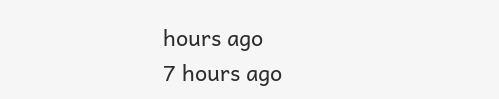hours ago
7 hours ago